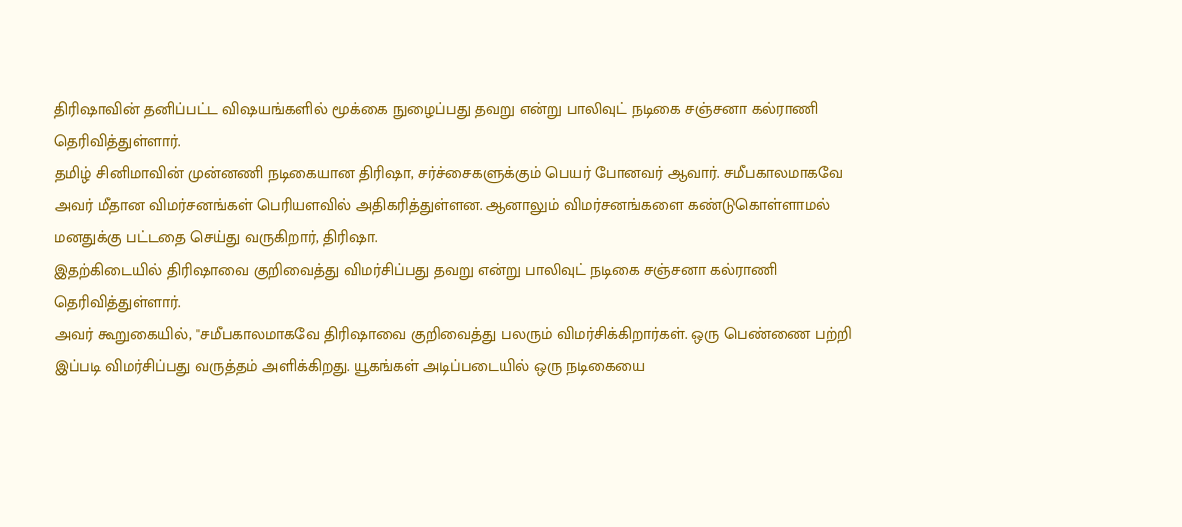திரிஷாவின் தனிப்பட்ட விஷயங்களில் மூக்கை நுழைப்பது தவறு என்று பாலிவுட் நடிகை சஞ்சனா கல்ராணி தெரிவித்துள்ளார்.
தமிழ் சினிமாவின் முன்னணி நடிகையான திரிஷா, சர்ச்சைகளுக்கும் பெயர் போனவர் ஆவார். சமீபகாலமாகவே அவர் மீதான விமர்சனங்கள் பெரியளவில் அதிகரித்துள்ளன. ஆனாலும் விமர்சனங்களை கண்டுகொள்ளாமல் மனதுக்கு பட்டதை செய்து வருகிறார், திரிஷா.
இதற்கிடையில் திரிஷாவை குறிவைத்து விமர்சிப்பது தவறு என்று பாலிவுட் நடிகை சஞ்சனா கல்ராணி தெரிவித்துள்ளார்.
அவர் கூறுகையில், ''சமீபகாலமாகவே திரிஷாவை குறிவைத்து பலரும் விமர்சிக்கிறார்கள். ஒரு பெண்ணை பற்றி இப்படி விமர்சிப்பது வருத்தம் அளிக்கிறது. யூகங்கள் அடிப்படையில் ஒரு நடிகையை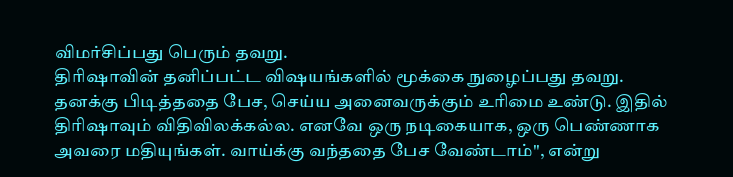விமர்சிப்பது பெரும் தவறு.
திரிஷாவின் தனிப்பட்ட விஷயங்களில் மூக்கை நுழைப்பது தவறு. தனக்கு பிடித்ததை பேச, செய்ய அனைவருக்கும் உரிமை உண்டு. இதில் திரிஷாவும் விதிவிலக்கல்ல. எனவே ஒரு நடிகையாக, ஒரு பெண்ணாக அவரை மதியுங்கள். வாய்க்கு வந்ததை பேச வேண்டாம்'', என்று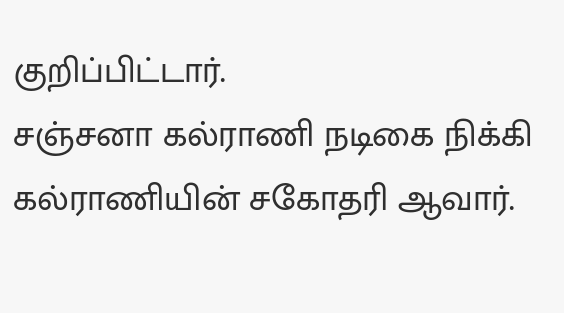குறிப்பிட்டார்.
சஞ்சனா கல்ராணி நடிகை நிக்கி கல்ராணியின் சகோதரி ஆவார்.